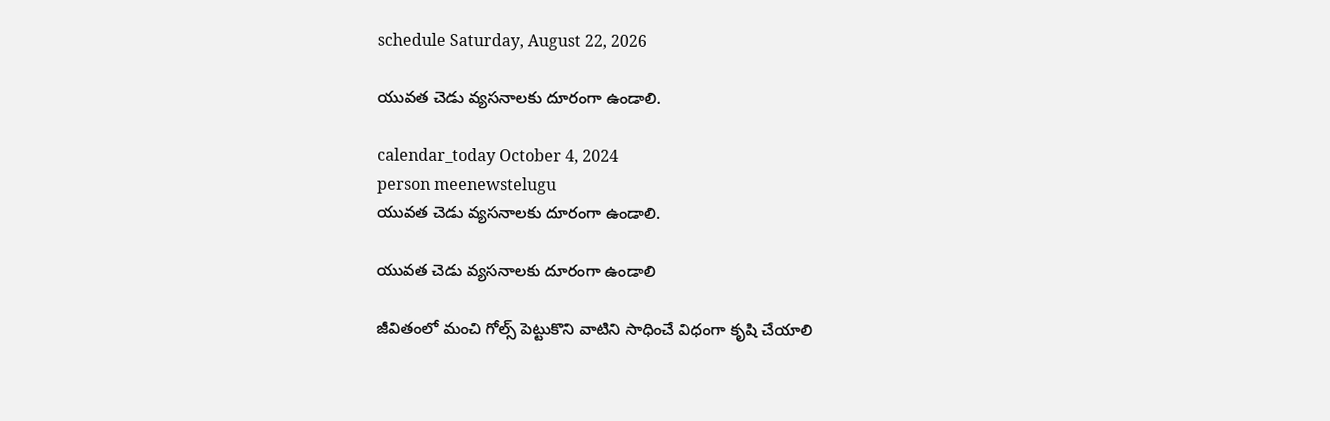schedule Saturday, August 22, 2026

యువత చెడు వ్యసనాలకు దూరంగా ఉండాలి.

calendar_today October 4, 2024
person meenewstelugu
యువత చెడు వ్యసనాలకు దూరంగా ఉండాలి.

యువత చెడు వ్యసనాలకు దూరంగా ఉండాలి

జీవితంలో మంచి గోల్స్ పెట్టుకొని వాటిని సాధించే విధంగా కృషి చేయాలి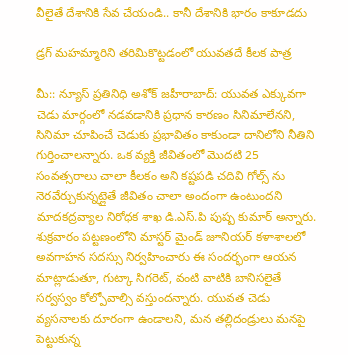వీలైతే దేశానికి సేవ చేయండి.. కానీ దేశానికి భారం కాకూడదు

డ్రగ్ మహమ్మారిని తరిమికొట్టడంలో యువతదే కీలక పాత్ర

మీ:: న్యూస్ ప్రతినిధి అశోక్ జహీరాబాద్: యువత ఎక్కువగా చెడు మార్గంలో నడవడానికి ప్రధాన కారణం సినిమాలేనని, సినిమా చూపించే చెడుకు ప్రభావితం కాకుండా దానిలోని నీతిని గుర్తించాలన్నారు. ఒక వ్యక్తి జీవితంలో మొదటి 25 సంవత్సరాలు చాలా కీలకం అని కష్టపడి చదివి గోల్స్ ను నెరవేర్చుకున్నట్లైతే జీవితం చాలా అందంగా ఉంటుందని మాదకద్రవ్యాల నిరోధక శాఖ డి.ఎస్.పి పుష్ప కుమార్ అన్నారు. శుక్రవారం పట్టణంలోని మాస్టర్ మైండ్ జూనియర్ కళాశాలలో అవగాహన సదస్సు నిర్వహించారు ఈ సందర్భంగా ఆయన మాట్లాడుతూ, గుట్కా సిగరెట్, వంటి వాటికి బానిసలైతే సర్వస్వం కోల్పోవాల్సి వస్తుందన్నారు. యువత చెడు వ్యసనాలకు దూరంగా ఉండాలని, మన తల్లిదండ్రులు మనపై పెట్టుకున్న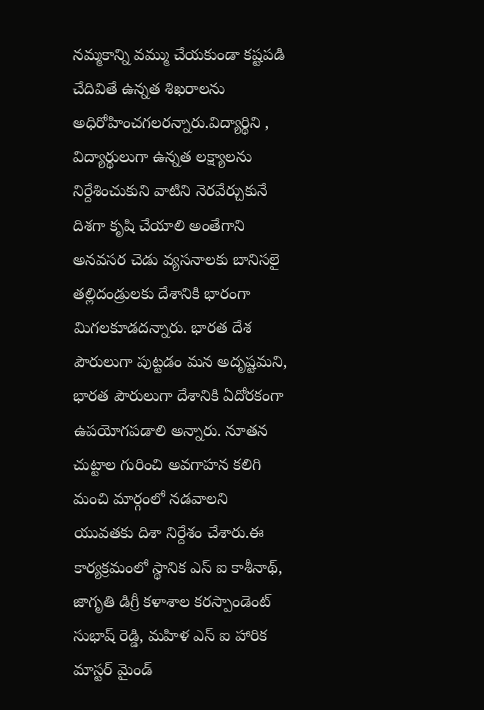నమ్మకాన్ని వమ్ము చేయకుండా కష్టపడి చేదివితే ఉన్నత శిఖరాలను అధిరోహించగలరన్నారు.విద్యార్థిని , విద్యార్థులుగా ఉన్నత లక్ష్యాలను నిర్దేశించుకుని వాటిని నెరవేర్చుకునే దిశగా కృషి చేయాలి అంతేగాని అనవసర చెడు వ్యసనాలకు బానిసలై తల్లిదండ్రులకు దేశానికి భారంగా మిగలకూడదన్నారు. భారత దేశ పౌరులుగా పుట్టడం మన అదృష్టమని, భారత పౌరులుగా దేశానికి ఏదోరకంగా ఉపయోగపడాలి అన్నారు. నూతన చుట్టాల గురించి అవగాహన కలిగి మంచి మార్గంలో నడవాలని యువతకు దిశా నిర్దేశం చేశారు.ఈ కార్యక్రమంలో స్థానిక ఎస్ ఐ కాశీనాథ్, జాగృతి డిగ్రీ కళాశాల కరస్పాండెంట్ సుభాష్ రెడ్డి, మహిళ ఎస్ ఐ హారిక మాస్టర్ మైండ్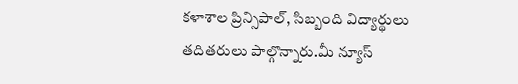కళాశాల ప్రిన్సిపాల్, సిబ్బంది విద్యార్థులు తదితరులు పాల్గొన్నారు.మీ న్యూస్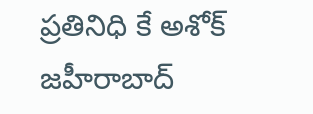ప్రతినిధి కే అశోక్ జహీరాబాద్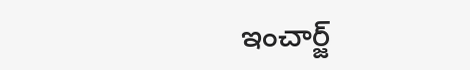ఇంచార్జ్